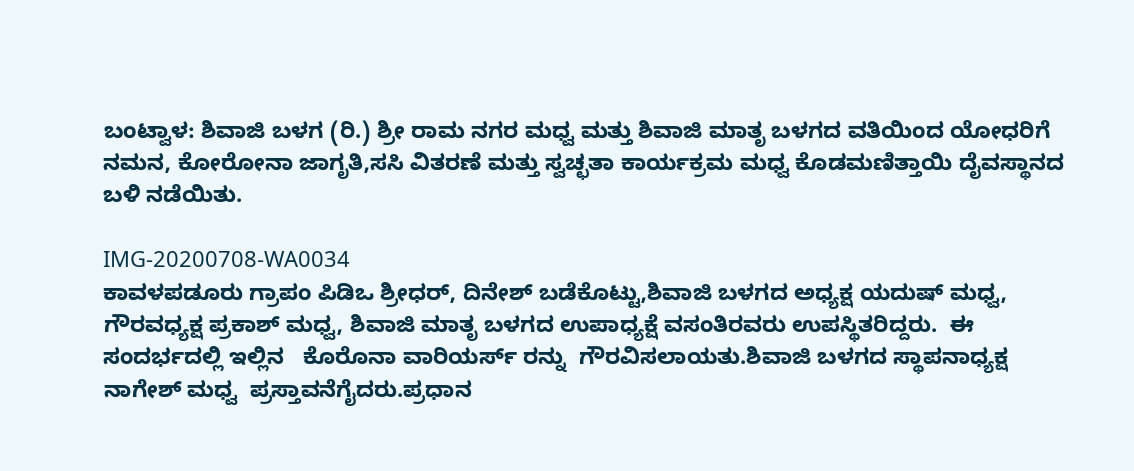ಬಂಟ್ವಾಳ: ಶಿವಾಜಿ ಬಳಗ (ರಿ.) ಶ್ರೀ ರಾಮ ನಗರ ಮಧ್ವ ಮತ್ತು ಶಿವಾಜಿ ಮಾತೃ ಬಳಗದ ವತಿಯಿಂದ ಯೋಧರಿಗೆ ನಮನ, ಕೋರೋನಾ ಜಾಗೃತಿ,ಸಸಿ ವಿತರಣೆ ಮತ್ತು ಸ್ವಚ್ಛತಾ ಕಾರ್ಯಕ್ರಮ ಮಧ್ವ ಕೊಡಮಣಿತ್ತಾಯಿ ದೈವಸ್ಥಾನದ ಬಳಿ ನಡೆಯಿತು.

IMG-20200708-WA0034
ಕಾವಳಪಡೂರು ಗ್ರಾಪಂ ಪಿಡಿಒ ಶ್ರೀಧರ್, ದಿನೇಶ್ ಬಡೆಕೊಟ್ಟು,ಶಿವಾಜಿ ಬಳಗದ ಅಧ್ಯಕ್ಷ ಯದುಷ್ ಮಧ್ವ, ಗೌರವಧ್ಯಕ್ಷ ಪ್ರಕಾಶ್ ಮಧ್ವ, ಶಿವಾಜಿ ಮಾತೃ ಬಳಗದ ಉಪಾಧ್ಯಕ್ಷೆ ವಸಂತಿರವರು ಉಪಸ್ಥಿತರಿದ್ದರು.  ಈ ಸಂದರ್ಭದಲ್ಲಿ ಇಲ್ಲಿನ   ಕೊರೊನಾ ವಾರಿಯರ್ಸ್ ರನ್ನು  ಗೌರವಿಸಲಾಯತು.ಶಿವಾಜಿ ಬಳಗದ ಸ್ಥಾಪನಾಧ್ಯಕ್ಷ ನಾಗೇಶ್ ಮಧ್ವ  ಪ್ರಸ್ತಾವನೆಗೈದರು.ಪ್ರಧಾನ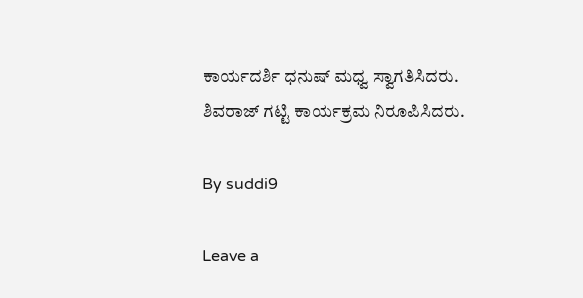ಕಾರ್ಯದರ್ಶಿ ಧನುಷ್ ಮಧ್ವ ಸ್ವಾಗತಿಸಿದರು. ಶಿವರಾಜ್ ಗಟ್ಟಿ ಕಾರ್ಯಕ್ರಮ ನಿರೂಪಿಸಿದರು.

By suddi9

Leave a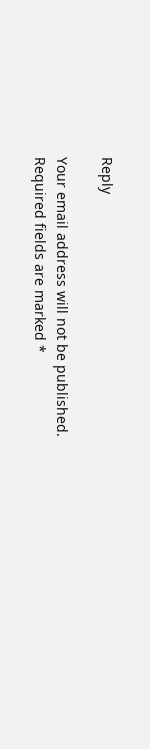Reply

Your email address will not be published. Required fields are marked *